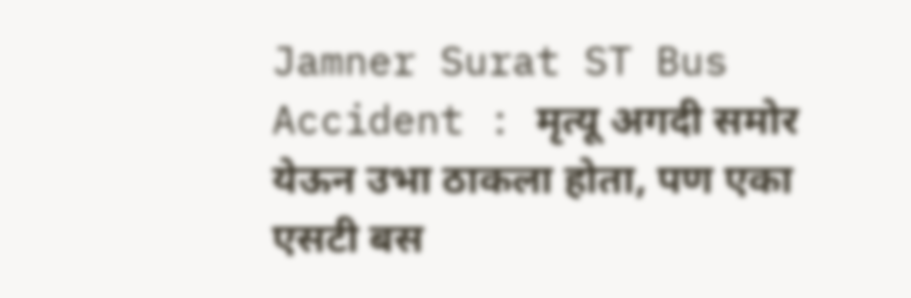Jamner Surat ST Bus Accident : मृत्यू अगदी समोर येऊन उभा ठाकला होता, पण एका एसटी बस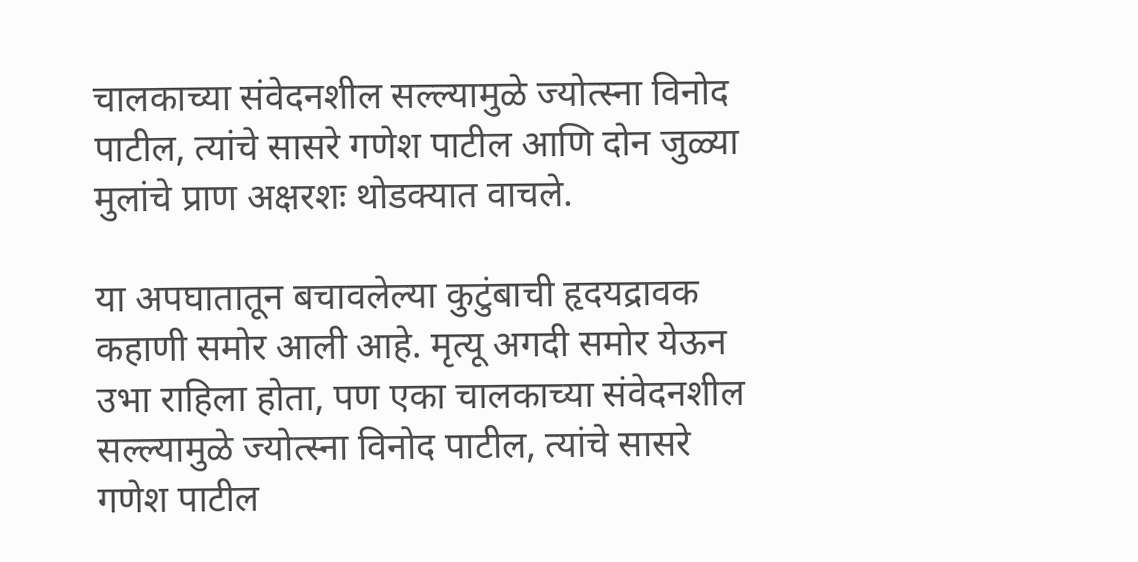चालकाच्या संवेदनशील सल्ल्यामुळे ज्योत्स्ना विनोद पाटील, त्यांचे सासरे गणेश पाटील आणि दोन जुळ्या मुलांचे प्राण अक्षरशः थोडक्यात वाचले.

या अपघातातून बचावलेल्या कुटुंबाची हृदयद्रावक कहाणी समोर आली आहे. मृत्यू अगदी समोर येऊन उभा राहिला होता, पण एका चालकाच्या संवेदनशील सल्ल्यामुळे ज्योत्स्ना विनोद पाटील, त्यांचे सासरे गणेश पाटील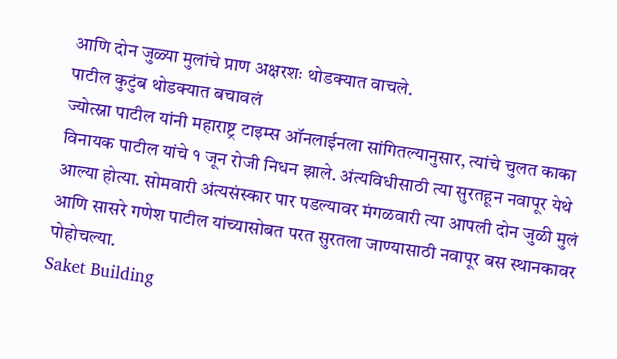आणि दोन जुळ्या मुलांचे प्राण अक्षरशः थोडक्यात वाचले.
पाटील कुटुंब थोडक्यात बचावलं
ज्योत्स्ना पाटील यांनी महाराष्ट्र टाइम्स ऑनलाईनला सांगितल्यानुसार, त्यांचे चुलत काका विनायक पाटील यांचे १ जून रोजी निधन झाले. अंत्यविधीसाठी त्या सुरतहून नवापूर येथे आल्या होत्या. सोमवारी अंत्यसंस्कार पार पडल्यावर मंगळवारी त्या आपली दोन जुळी मुलं आणि सासरे गणेश पाटील यांच्यासोबत परत सुरतला जाण्यासाठी नवापूर बस स्थानकावर पोहोचल्या.
Saket Building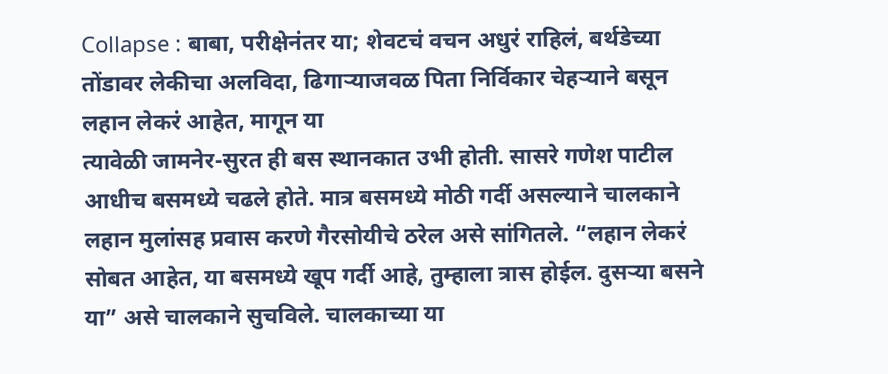Collapse : बाबा, परीक्षेनंतर या; शेवटचं वचन अधुरं राहिलं, बर्थडेच्या तोंडावर लेकीचा अलविदा, ढिगाऱ्याजवळ पिता निर्विकार चेहऱ्याने बसून
लहान लेकरं आहेत, मागून या
त्यावेळी जामनेर-सुरत ही बस स्थानकात उभी होती. सासरे गणेश पाटील आधीच बसमध्ये चढले होते. मात्र बसमध्ये मोठी गर्दी असल्याने चालकाने लहान मुलांसह प्रवास करणे गैरसोयीचे ठरेल असे सांगितले. “लहान लेकरं सोबत आहेत, या बसमध्ये खूप गर्दी आहे, तुम्हाला त्रास होईल. दुसऱ्या बसने या” असे चालकाने सुचविले. चालकाच्या या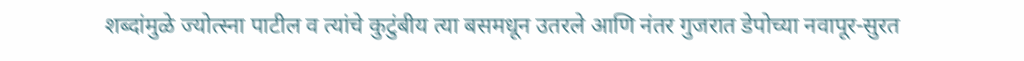शब्दांमुळे ज्योत्स्ना पाटील व त्यांचे कुटुंबीय त्या बसमधून उतरले आणि नंतर गुजरात डेपोच्या नवापूर-सुरत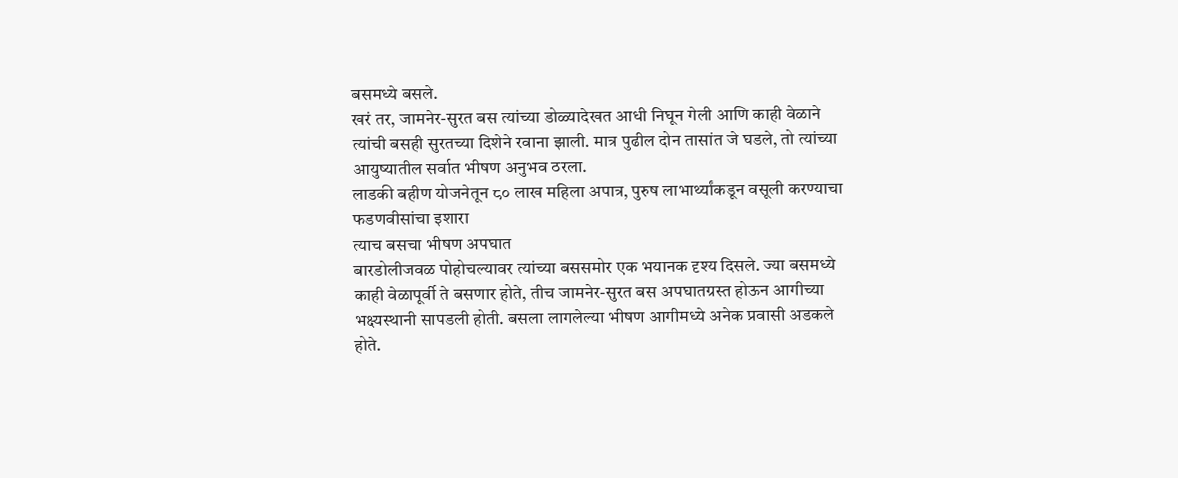बसमध्ये बसले.
खरं तर, जामनेर-सुरत बस त्यांच्या डोळ्यादेखत आधी निघून गेली आणि काही वेळाने त्यांची बसही सुरतच्या दिशेने रवाना झाली. मात्र पुढील दोन तासांत जे घडले, तो त्यांच्या आयुष्यातील सर्वात भीषण अनुभव ठरला.
लाडकी बहीण योजनेतून ८० लाख महिला अपात्र, पुरुष लाभार्थ्यांकडून वसूली करण्याचा फडणवीसांचा इशारा
त्याच बसचा भीषण अपघात
बारडोलीजवळ पोहोचल्यावर त्यांच्या बससमोर एक भयानक दृश्य दिसले. ज्या बसमध्ये काही वेळापूर्वी ते बसणार होते, तीच जामनेर-सुरत बस अपघातग्रस्त होऊन आगीच्या भक्ष्यस्थानी सापडली होती. बसला लागलेल्या भीषण आगीमध्ये अनेक प्रवासी अडकले होते.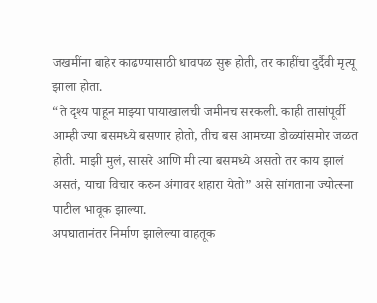जखमींना बाहेर काढण्यासाठी धावपळ सुरू होती, तर काहींचा दुर्दैवी मृत्यू झाला होता.
“ते दृश्य पाहून माझ्या पायाखालची जमीनच सरकली. काही तासांपूर्वी आम्ही ज्या बसमध्ये बसणार होतो, तीच बस आमच्या डोळ्यांसमोर जळत होती. माझी मुलं, सासरे आणि मी त्या बसमध्ये असतो तर काय झालं असतं, याचा विचार करुन अंगावर शहारा येतो” असे सांगताना ज्योत्स्ना पाटील भावूक झाल्या.
अपघातानंतर निर्माण झालेल्या वाहतूक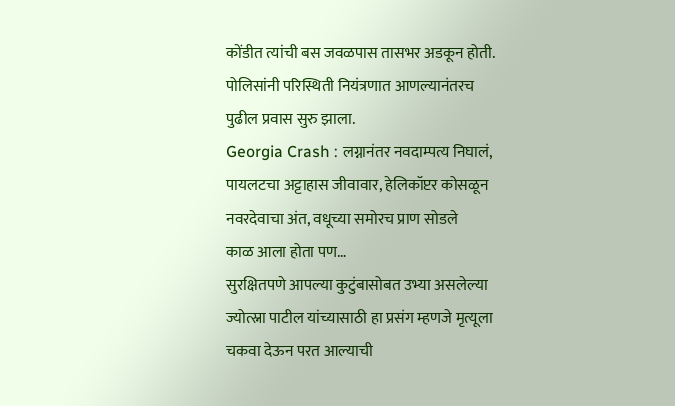कोंडीत त्यांची बस जवळपास तासभर अडकून होती. पोलिसांनी परिस्थिती नियंत्रणात आणल्यानंतरच पुढील प्रवास सुरु झाला.
Georgia Crash : लग्नानंतर नवदाम्पत्य निघालं, पायलटचा अट्टाहास जीवावार, हेलिकॉप्टर कोसळून नवरदेवाचा अंत, वधूच्या समोरच प्राण सोडले
काळ आला होता पण…
सुरक्षितपणे आपल्या कुटुंबासोबत उभ्या असलेल्या ज्योत्स्ना पाटील यांच्यासाठी हा प्रसंग म्हणजे मृत्यूला चकवा देऊन परत आल्याची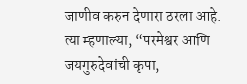जाणीव करुन देणारा ठरला आहे. त्या म्हणाल्या, “परमेश्वर आणि जयगुरुदेवांची कृपा,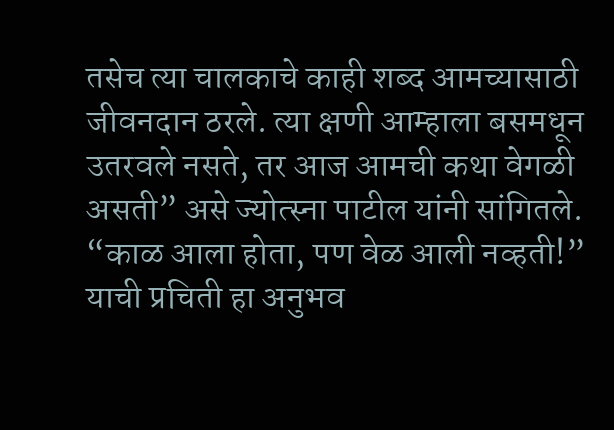तसेच त्या चालकाचे काही शब्द आमच्यासाठी जीवनदान ठरले. त्या क्षणी आम्हाला बसमधून उतरवले नसते, तर आज आमची कथा वेगळी असती” असे ज्योत्स्ना पाटील यांनी सांगितले. “काळ आला होता, पण वेळ आली नव्हती!” याची प्रचिती हा अनुभव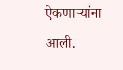ऐकणाऱ्यांना आली.